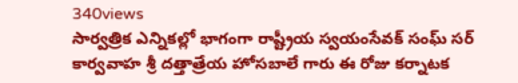340views
సార్వత్రిక ఎన్నికల్లో భాగంగా రాష్ట్రీయ స్వయంసేవక్ సంఘ్ సర్ కార్వవాహ శ్రీ దత్తాత్రేయ హోసబాలే గారు ఈ రోజు కర్నాటక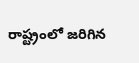రాష్ట్రంలో జరిగిన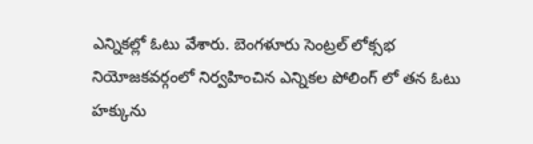ఎన్నికల్లో ఓటు వేశారు. బెంగళూరు సెంట్రల్ లోక్సభ నియోజకవర్గంలో నిర్వహించిన ఎన్నికల పోలింగ్ లో తన ఓటు హక్కును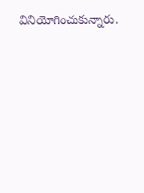వినియోగించుకున్నారు.